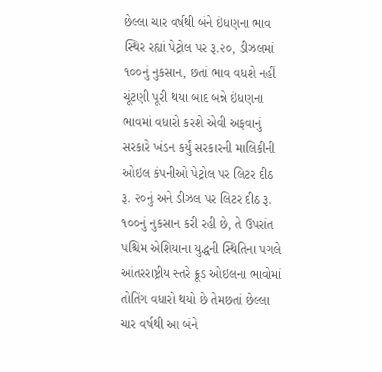છેલ્લા ચાર વર્ષથી બંને ઇંધણના ભાવ સ્થિર રહ્યાં પેટ્રોલ પર રૂ.૨૦, ડીઝલમાં ૧૦૦નું નુકસાન, છતાં ભાવ વધશે નહીં
ચૂંટણી પૂરી થયા બાદ બન્ને ઇંધણના ભાવમાં વધારો કરશે એવી અફવાનું સરકારે ખંડન કર્યું સરકારની માલિકીની ઓઇલ કંપનીઓ પેટ્રોલ પર લિટર દીઠ રૂ. ૨૦નું અને ડીઝલ પર લિટર દીઠ રૂ. ૧૦૦નું નુકસાન કરી રહી છે, તે ઉપરાંત પશ્ચિમ એશિયાના યુદ્ધની સ્થિતિના પગલે આંતરરાષ્ટ્રીય સ્તરે ક્રૂડ ઓઇલના ભાવોમાં તોતિંગ વધારો થયો છે તેમછતાં છેલ્લા ચાર વર્ષથી આ બંને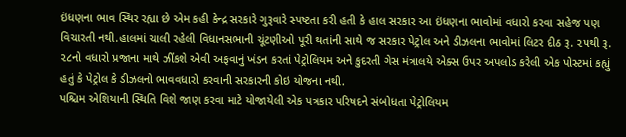ઇંધણના ભાવ સ્થિર રહ્યા છે એમ કહી કેન્દ્ર સરકારે ગુરૂવારે સ્પષ્ટતા કરી હતી કે હાલ સરકાર આ ઇંધણના ભાવોમાં વધારો કરવા સહેજ પણ વિચારતી નથી.હાલમાં ચાલી રહેલી વિધાનસભાની ચૂંટણીઓ પૂરી થતાંની સાથે જ સરકાર પેટ્રોલ અને ડીઝલના ભાવોમાં લિટર દીઠ રૂ. ૨૫થી રૂ. ૨૮નો વધારો પ્રજાના માથે ઝીંકશે એવી અફવાનું ખંડન કરતાં પેટ્રોલિયમ અને કુદરતી ગેસ મંત્રાલયે એક્સ ઉપર અપલોડ કરેલી એક પોસ્ટમાં કહ્યું હતું કે પેટ્રોલ કે ડીઝલનો ભાવવધારો કરવાની સરકારની કોઇ યોજના નથી.
પશ્ચિમ એશિયાની સ્થિતિ વિશે જાણ કરવા માટે યોજાયેલી એક પત્રકાર પરિષદને સંબોધતા પેટ્રોલિયમ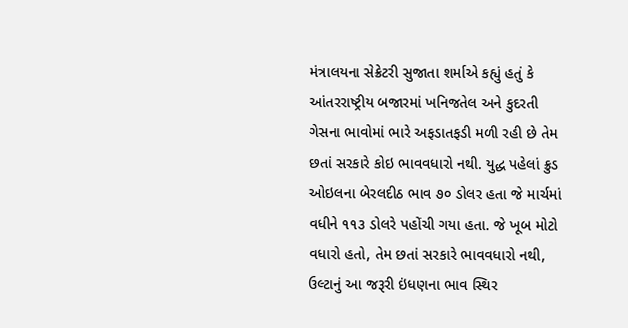મંત્રાલયના સેક્રેટરી સુજાતા શર્માએ કહ્યું હતું કે આંતરરાષ્ટ્રીય બજારમાં ખનિજતેલ અને કુદરતી ગેસના ભાવોમાં ભારે અફડાતફડી મળી રહી છે તેમ છતાં સરકારે કોઇ ભાવવધારો નથી. યુદ્ધ પહેલાં ક્રુડ ઓઇલના બેરલદીઠ ભાવ ૭૦ ડોલર હતા જે માર્ચમાં વધીને ૧૧૩ ડોલરે પહોંચી ગયા હતા. જે ખૂબ મોટો વધારો હતો, તેમ છતાં સરકારે ભાવવધારો નથી, ઉલ્ટાનું આ જરૂરી ઇંધણના ભાવ સ્થિર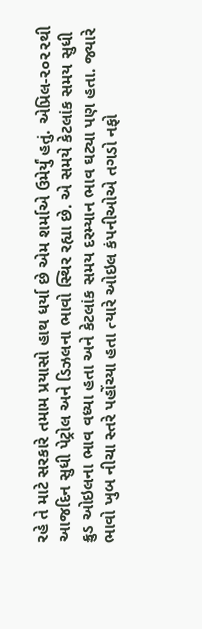રહે તે માટે સરકારે તમામ પ્રયાસો હાથ ધર્યા છે એમ શર્માએ ઉમેર્યું હતું. એપ્રિલ-૨૦૨૨થી આજદિન સુધી પેટ્રોલ અને ડિઝલના ભાવો સ્થિર રહ્યા છે. એ સમયે કેટલાંક સમય સુધી ક્રુડ ઓઇલના ભાવ વધ્યા હતા અને કેટલાંક સમય દરમ્યાન ભાવ ઘટ્યા પણ હતા. જ્યારે ભાવો ખુબ નીચા સ્તરે પહોંચ્યા હતા ત્યારે ઓઇલ કંપનીઓએ તગડો નફો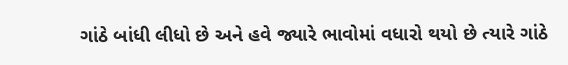ગાંઠે બાંધી લીધો છે અને હવે જ્યારે ભાવોમાં વધારો થયો છે ત્યારે ગાંઠે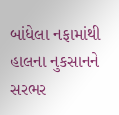બાંધેલા નફામાંથી હાલના નુકસાનને સરભર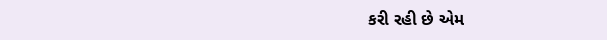કરી રહી છે એમ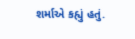શર્માએ કહ્યું હતું.